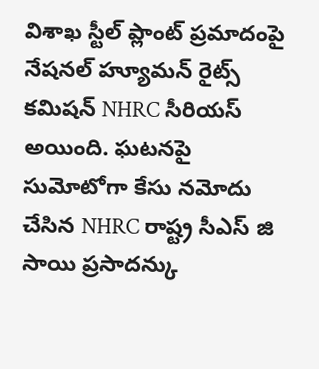విశాఖ స్టీల్ ప్లాంట్ ప్రమాదంపై నేషనల్ హ్యూమన్ రైట్స్ కమిషన్ NHRC సీరియస్ అయింది. ఘటనపై సుమోటోగా కేసు నమోదు చేసిన NHRC రాష్ట్ర సీఎస్ జి సాయి ప్రసాదన్కు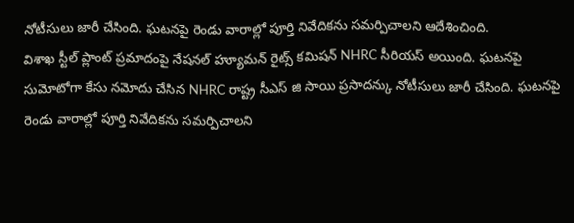నోటీసులు జారీ చేసింది. ఘటనపై రెండు వారాల్లో పూర్తి నివేదికను సమర్పిచాలని ఆదేశించింది.
విశాఖ స్టీల్ ప్లాంట్ ప్రమాదంపై నేషనల్ హ్యూమన్ రైట్స్ కమిషన్ NHRC సీరియస్ అయింది. ఘటనపై సుమోటోగా కేసు నమోదు చేసిన NHRC రాష్ట్ర సీఎస్ జి సాయి ప్రసాదన్కు నోటీసులు జారీ చేసింది. ఘటనపై రెండు వారాల్లో పూర్తి నివేదికను సమర్పిచాలని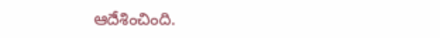ఆదేశించింది.